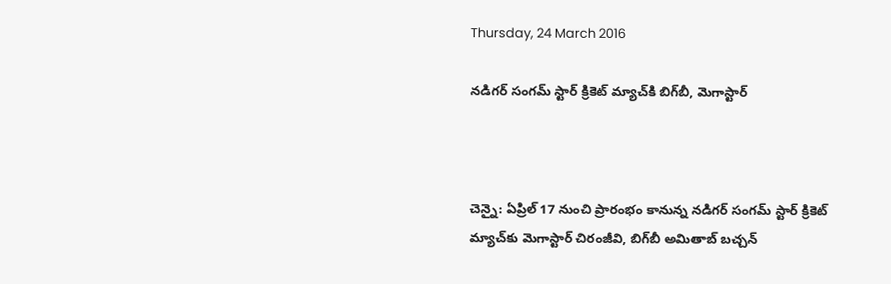Thursday, 24 March 2016

నడిగర్‌ సంగమ్‌ స్టార్‌ క్రికెట్‌ మ్యాచ్‌కి బిగ్‌బీ, మెగాస్టార్‌



చెన్నై: ఏప్రిల్‌ 17 నుంచి ప్రారంభం కానున్న నడిగర్‌ సంగమ్‌ స్టార్‌ క్రికెట్‌ మ్యాచ్‌కు మెగాస్టార్‌ చిరంజీవి, బిగ్‌బీ అమితాబ్‌ బచ్చన్‌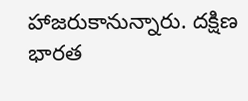హాజరుకానున్నారు. దక్షిణ భారత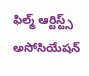ఫిల్మ్‌ ఆర్టిస్ట్స్‌ అసోసియేషన్‌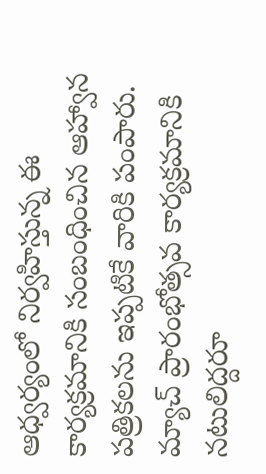ఆధ్వర్యంలో నిర్వహిస్తున్న ఈ కార్యక్రమానికి సంబంధించిన ఆహ్వాన పత్రికలను ఇప్పటికే వారికి పంపారు. మ్యాచ్‌ ప్రారంభోత్సవ కార్యక్రమానికి నటులిద్దరూ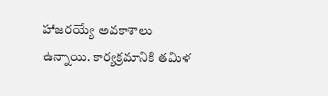హాజరయ్యే అవకాశాలు ఉన్నాయి. కార్యక్రమానికి తమిళ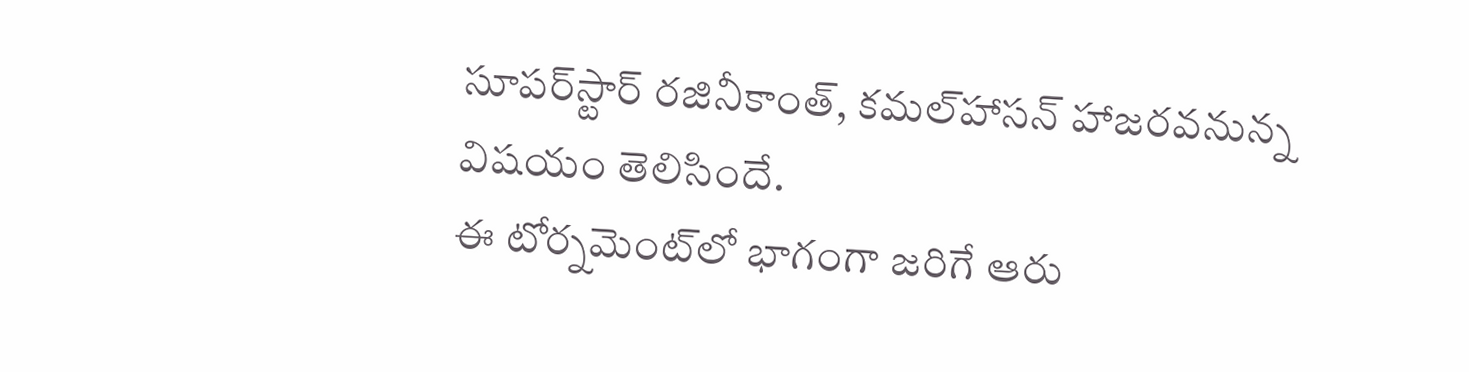సూపర్‌స్టార్‌ రజినీకాంత్‌, కమల్‌హాసన్‌ హాజరవనున్న విషయం తెలిసిందే.
ఈ టోర్నమెంట్‌లో భాగంగా జరిగే ఆరు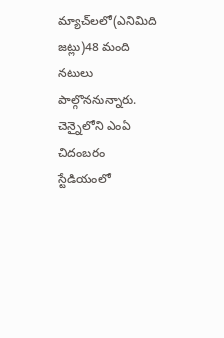మ్యాచ్‌లలో(ఎనిమిది జట్లు)48 మంది నటులు పాల్గొననున్నారు. చెన్నైలోని ఎంఏ చిదంబరం స్టేడియంలో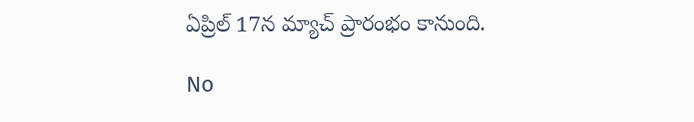ఏప్రిల్‌ 17న మ్యాచ్‌ ప్రారంభం కానుంది.

No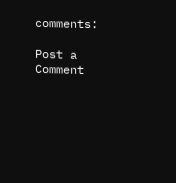comments:

Post a Comment